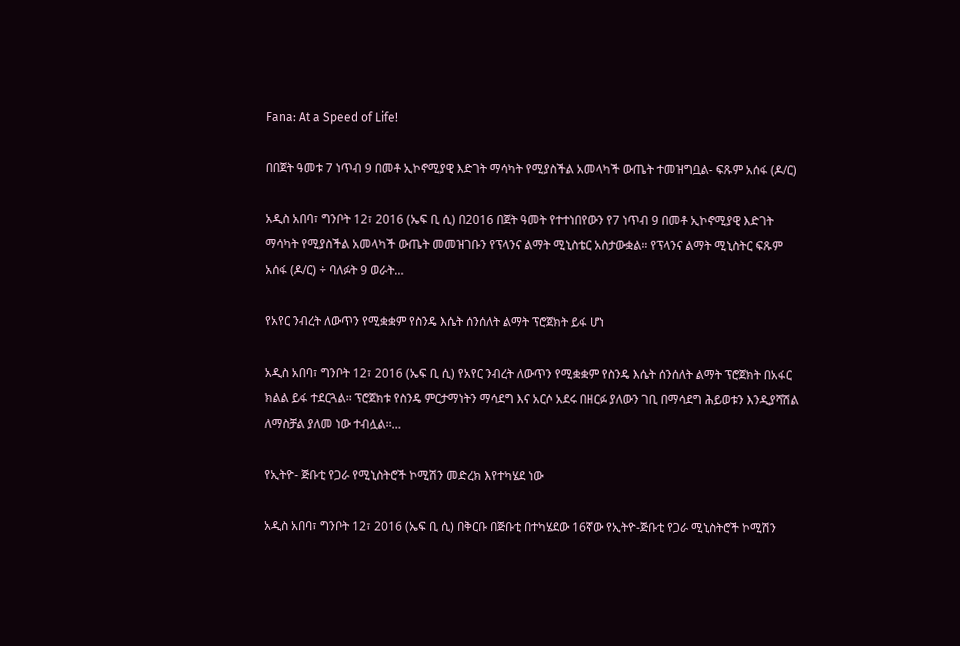Fana: At a Speed of Life!

በበጀት ዓመቱ 7 ነጥብ 9 በመቶ ኢኮኖሚያዊ እድገት ማሳካት የሚያስችል አመላካች ውጤት ተመዝግቧል- ፍጹም አሰፋ (ዶ/ር)

አዲስ አበባ፣ ግንቦት 12፣ 2016 (ኤፍ ቢ ሲ) በ2016 በጀት ዓመት የተተነበየውን የ7 ነጥብ 9 በመቶ ኢኮኖሚያዊ እድገት ማሳካት የሚያስችል አመላካች ውጤት መመዝገቡን የፕላንና ልማት ሚኒስቴር አስታውቋል። የፕላንና ልማት ሚኒስትር ፍጹም አሰፋ (ዶ/ር) ÷ ባለፉት 9 ወራት…

የአየር ንብረት ለውጥን የሚቋቋም የስንዴ እሴት ሰንሰለት ልማት ፕሮጀክት ይፋ ሆነ

አዲስ አበባ፣ ግንቦት 12፣ 2016 (ኤፍ ቢ ሲ) የአየር ንብረት ለውጥን የሚቋቋም የስንዴ እሴት ሰንሰለት ልማት ፕሮጀክት በአፋር ክልል ይፋ ተደርጓል፡፡ ፕሮጀክቱ የስንዴ ምርታማነትን ማሳደግ እና አርሶ አደሩ በዘርፉ ያለውን ገቢ በማሳደግ ሕይወቱን እንዲያሻሽል ለማስቻል ያለመ ነው ተብሏል፡፡…

የኢትዮ- ጅቡቲ የጋራ የሚኒስትሮች ኮሚሽን መድረክ እየተካሄደ ነው

አዲስ አበባ፣ ግንቦት 12፣ 2016 (ኤፍ ቢ ሲ) በቅርቡ በጅቡቲ በተካሄደው 16ኛው የኢትዮ-ጅቡቲ የጋራ ሚኒስትሮች ኮሚሽን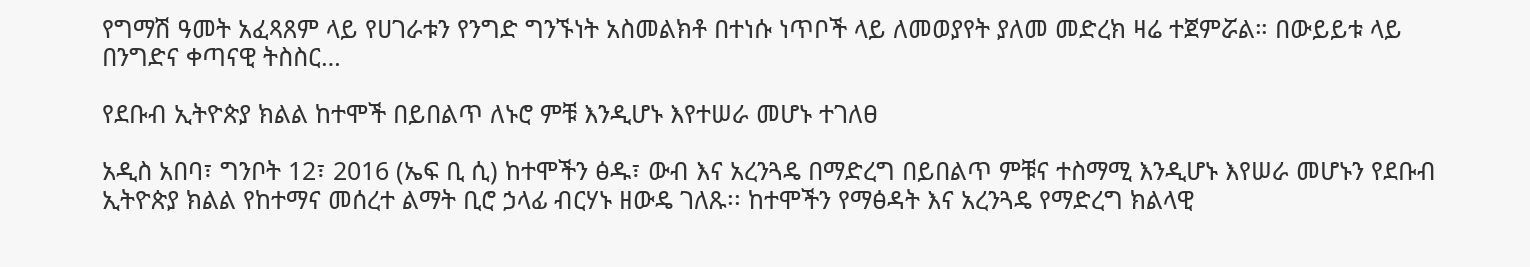የግማሽ ዓመት አፈጻጸም ላይ የሀገራቱን የንግድ ግንኙነት አስመልክቶ በተነሱ ነጥቦች ላይ ለመወያየት ያለመ መድረክ ዛሬ ተጀምሯል። በውይይቱ ላይ በንግድና ቀጣናዊ ትስስር…

የደቡብ ኢትዮጵያ ክልል ከተሞች በይበልጥ ለኑሮ ምቹ እንዲሆኑ እየተሠራ መሆኑ ተገለፀ

አዲስ አበባ፣ ግንቦት 12፣ 2016 (ኤፍ ቢ ሲ) ከተሞችን ፅዱ፣ ውብ እና አረንጓዴ በማድረግ በይበልጥ ምቹና ተስማሚ እንዲሆኑ እየሠራ መሆኑን የደቡብ ኢትዮጵያ ክልል የከተማና መሰረተ ልማት ቢሮ ኃላፊ ብርሃኑ ዘውዴ ገለጹ፡፡ ከተሞችን የማፅዳት እና አረንጓዴ የማድረግ ክልላዊ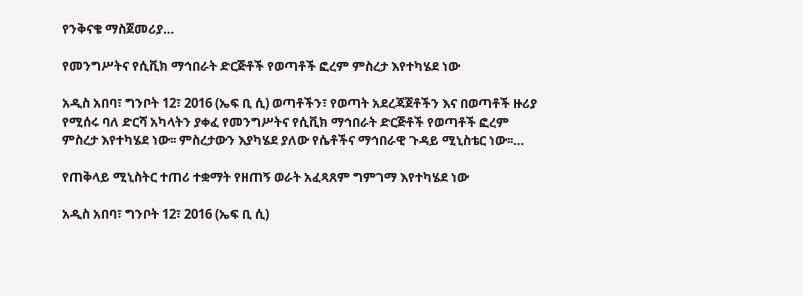የንቅናቄ ማስጀመሪያ…

የመንግሥትና የሲቪክ ማኅበራት ድርጅቶች የወጣቶች ፎረም ምስረታ እየተካሄደ ነው

አዲስ አበባ፣ ግንቦት 12፣ 2016 (ኤፍ ቢ ሲ) ወጣቶችን፣ የወጣት አደረጃጀቶችን እና በወጣቶች ዙሪያ የሚሰሩ ባለ ድርሻ አካላትን ያቀፈ የመንግሥትና የሲቪክ ማኅበራት ድርጅቶች የወጣቶች ፎረም ምስረታ እየተካሄደ ነው፡፡ ምስረታውን እያካሄደ ያለው የሴቶችና ማኅበራዊ ጉዳይ ሚኒስቴር ነው፡፡…

የጠቅላይ ሚኒስትር ተጠሪ ተቋማት የዘጠኝ ወራት አፈጻጸም ግምገማ እየተካሄደ ነው

አዲስ አበባ፣ ግንቦት 12፣ 2016 (ኤፍ ቢ ሲ)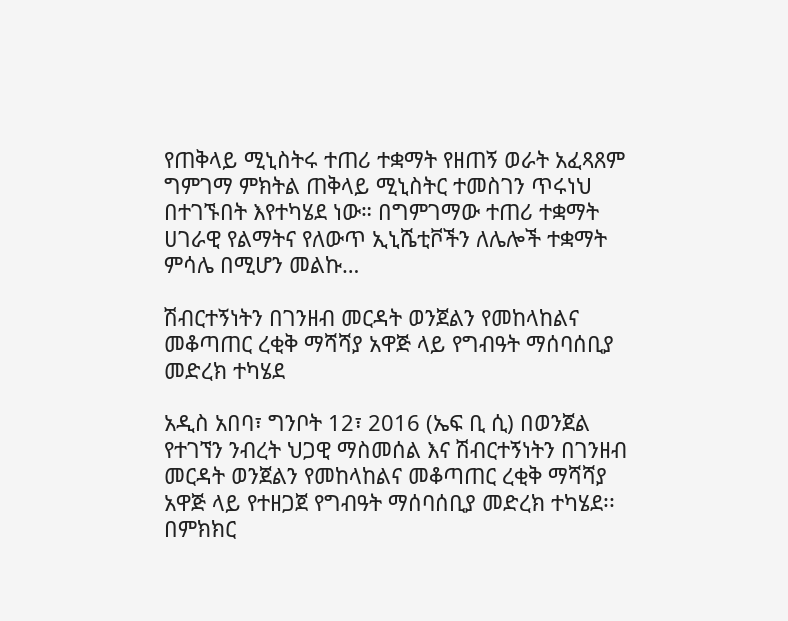የጠቅላይ ሚኒስትሩ ተጠሪ ተቋማት የዘጠኝ ወራት አፈጻጸም ግምገማ ምክትል ጠቅላይ ሚኒስትር ተመስገን ጥሩነህ በተገኙበት እየተካሄደ ነው። በግምገማው ተጠሪ ተቋማት ሀገራዊ የልማትና የለውጥ ኢኒሼቲቮችን ለሌሎች ተቋማት ምሳሌ በሚሆን መልኩ…

ሽብርተኝነትን በገንዘብ መርዳት ወንጀልን የመከላከልና መቆጣጠር ረቂቅ ማሻሻያ አዋጅ ላይ የግብዓት ማሰባሰቢያ መድረክ ተካሄደ

አዲስ አበባ፣ ግንቦት 12፣ 2016 (ኤፍ ቢ ሲ) በወንጀል የተገኘን ንብረት ህጋዊ ማስመሰል እና ሽብርተኝነትን በገንዘብ መርዳት ወንጀልን የመከላከልና መቆጣጠር ረቂቅ ማሻሻያ አዋጅ ላይ የተዘጋጀ የግብዓት ማሰባሰቢያ መድረክ ተካሄደ፡፡ በምክክር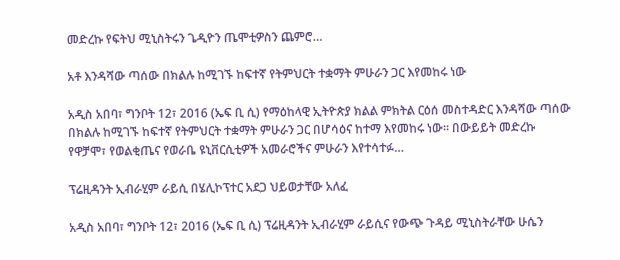መድረኩ የፍትህ ሚኒስትሩን ጌዲዮን ጤሞቲዎስን ጨምሮ…

አቶ እንዳሻው ጣሰው በክልሉ ከሚገኙ ከፍተኛ የትምህርት ተቋማት ምሁራን ጋር እየመከሩ ነው

አዲስ አበባ፣ ግንቦት 12፣ 2016 (ኤፍ ቢ ሲ) የማዕከላዊ ኢትዮጵያ ክልል ምክትል ርዕሰ መስተዳድር እንዳሻው ጣሰው በክልሉ ከሚገኙ ከፍተኛ የትምህርት ተቋማት ምሁራን ጋር በሆሳዕና ከተማ እየመከሩ ነው። በውይይት መድረኩ የዋቻሞ፣ የወልቂጤና የወራቤ ዩኒቨርሲቲዎች አመራሮችና ምሁራን እየተሳተፉ…

ፕሬዚዳንት ኢብራሂም ራይሲ በሄሊኮፕተር አደጋ ህይወታቸው አለፈ

አዲስ አበባ፣ ግንቦት 12፣ 2016 (ኤፍ ቢ ሲ) ፕሬዚዳንት ኢብራሂም ራይሲና የውጭ ጉዳይ ሚኒስትራቸው ሁሴን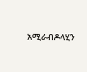አሚራብዶላሂን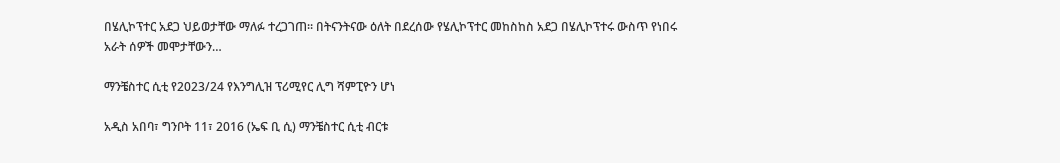በሄሊኮፕተር አደጋ ህይወታቸው ማለፉ ተረጋገጠ። በትናንትናው ዕለት በደረሰው የሄሊኮፕተር መከስከስ አደጋ በሄሊኮፕተሩ ውስጥ የነበሩ አራት ሰዎች መሞታቸውን…

ማንቼስተር ሲቲ የ2023/24 የእንግሊዝ ፕሪሚየር ሊግ ሻምፒዮን ሆነ

አዲስ አበባ፣ ግንቦት 11፣ 2016 (ኤፍ ቢ ሲ) ማንቼስተር ሲቲ ብርቱ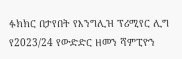ፉክክር በታየበት የእንግሊዝ ፕሪሚየር ሊግ የ2023/24 የውድድር ዘመን ሻምፒዮን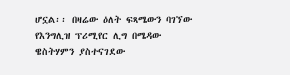ሆኗል፡፡ በዛሬው ዕለት ፍጻሜውን ባገኘው የእንግሊዝ ፕሪሚየር ሊግ በሜዳው ዌስትሃምን ያስተናገደው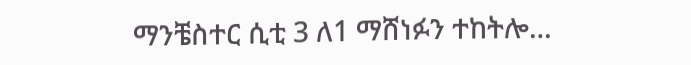ማንቼስተር ሲቲ 3 ለ1 ማሸነፉን ተከትሎ…